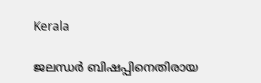Kerala

ജലന്ധര്‍ ബിഷപ്പിനെതിരായ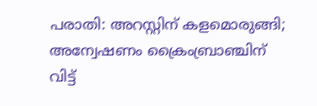പരാതി: അറസ്റ്റിന് കളമൊരുങ്ങി; അന്വേഷണം ക്രൈംബ്രാഞ്ചിന് വിട്ട്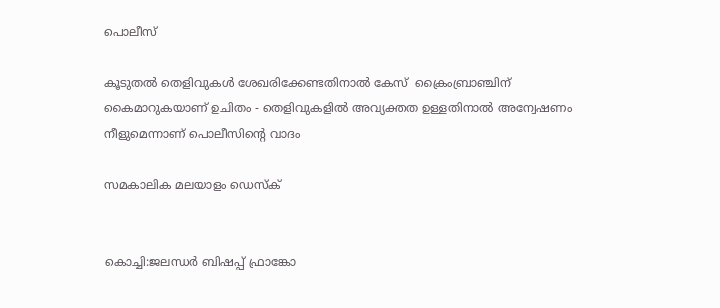പൊലീസ്

കൂടുതല്‍ തെളിവുകള്‍ ശേഖരിക്കേണ്ടതിനാല്‍ കേസ്  ക്രൈംബ്രാഞ്ചിന് കൈമാറുകയാണ് ഉചിതം - തെളിവുകളില്‍ അവ്യക്തത ഉള്ളതിനാല്‍ അന്വേഷണം നീളുമെന്നാണ് പൊലീസിന്റെ വാദം

സമകാലിക മലയാളം ഡെസ്ക്


കൊച്ചി:ജലന്ധര്‍ ബിഷപ്പ് ഫ്രാങ്കോ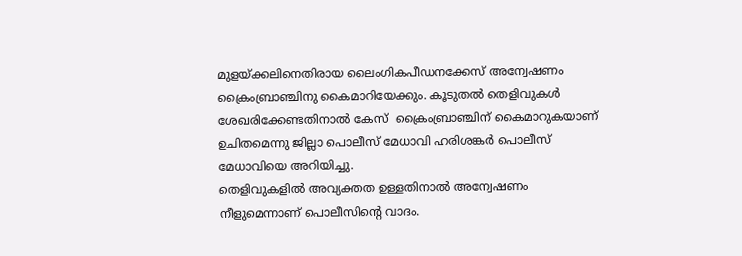മുളയ്ക്കലിനെതിരായ ലൈംഗികപീഡനക്കേസ് അന്വേഷണം  ക്രൈംബ്രാഞ്ചിനു കൈമാറിയേക്കും. കൂടുതല്‍ തെളിവുകള്‍ ശേഖരിക്കേണ്ടതിനാല്‍ കേസ്  ക്രൈംബ്രാഞ്ചിന് കൈമാറുകയാണ് ഉചിതമെന്നു ജില്ലാ പൊലീസ് മേധാവി ഹരിശങ്കര്‍ പൊലീസ് മേധാവിയെ അറിയിച്ചു.
തെളിവുകളില്‍ അവ്യക്തത ഉള്ളതിനാല്‍ അന്വേഷണം നീളുമെന്നാണ് പൊലീസിന്റെ വാദം.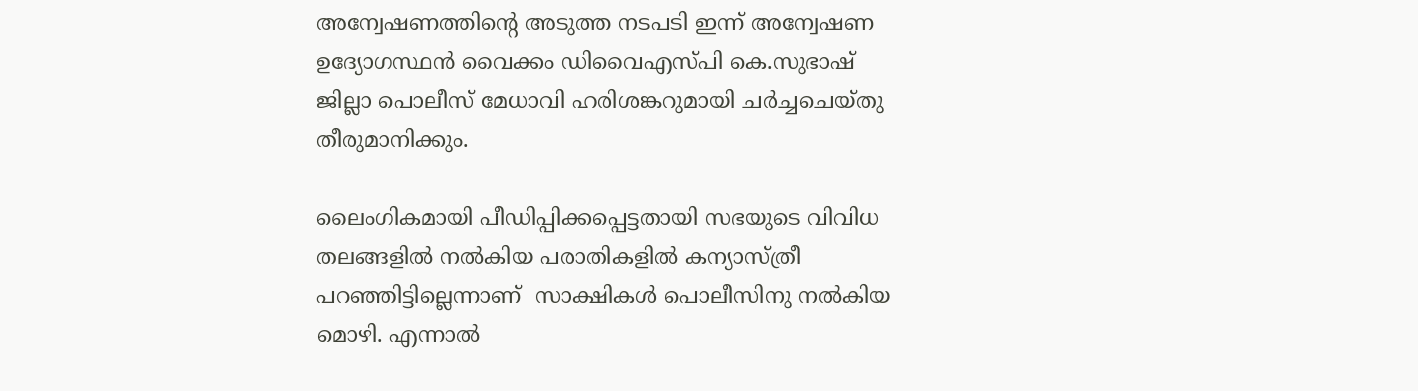അന്വേഷണത്തിന്റെ അടുത്ത നടപടി ഇന്ന് അന്വേഷണ ഉദ്യോഗസ്ഥന്‍ വൈക്കം ഡിവൈഎസ്പി കെ.സുഭാഷ് ജില്ലാ പൊലീസ് മേധാവി ഹരിശങ്കറുമായി ചര്‍ച്ചചെയ്തു തീരുമാനിക്കും.

ലൈംഗികമായി പീഡിപ്പിക്കപ്പെട്ടതായി സഭയുടെ വിവിധ തലങ്ങളില്‍ നല്‍കിയ പരാതികളില്‍ കന്യാസ്ത്രീ പറഞ്ഞിട്ടില്ലെന്നാണ്  സാക്ഷികള്‍ പൊലീസിനു നല്‍കിയ മൊഴി. എന്നാല്‍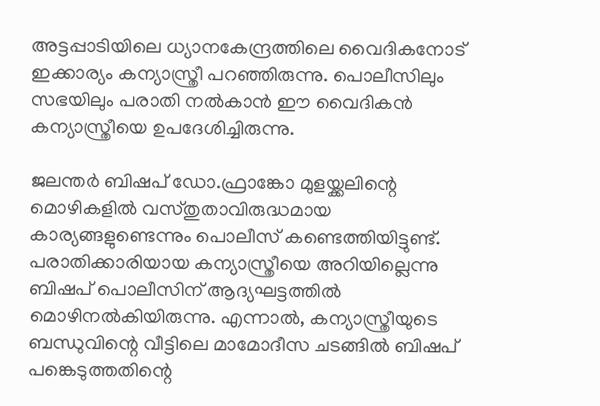അട്ടപ്പാടിയിലെ ധ്യാനകേന്ദ്രത്തിലെ വൈദികനോട് ഇക്കാര്യം കന്യാസ്ത്രീ പറഞ്ഞിരുന്നു. പൊലീസിലും സഭയിലും പരാതി നല്‍കാന്‍ ഈ വൈദികന്‍ കന്യാസ്ത്രീയെ ഉപദേശിച്ചിരുന്നു.

ജലന്തര്‍ ബിഷപ് ഡോ.ഫ്രാങ്കോ മുളയ്ക്കലിന്റെ മൊഴികളില്‍ വസ്തുതാവിരുദ്ധമായ കാര്യങ്ങളുണ്ടെന്നും പൊലീസ് കണ്ടെത്തിയിട്ടുണ്ട്. പരാതിക്കാരിയായ കന്യാസ്ത്രീയെ അറിയില്ലെന്നു ബിഷപ് പൊലീസിന് ആദ്യഘട്ടത്തില്‍ മൊഴിനല്‍കിയിരുന്നു. എന്നാല്‍, കന്യാസ്ത്രീയുടെ ബന്ധുവിന്റെ വീട്ടിലെ മാമോദീസ ചടങ്ങില്‍ ബിഷപ് പങ്കെടുത്തതിന്റെ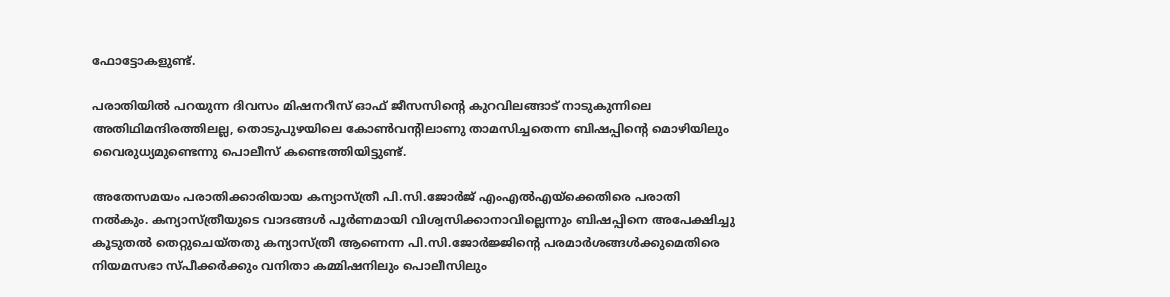ഫോട്ടോകളുണ്ട്.

പരാതിയില്‍ പറയുന്ന ദിവസം മിഷനറീസ് ഓഫ് ജീസസിന്റെ കുറവിലങ്ങാട് നാടുകുന്നിലെ അതിഥിമന്ദിരത്തിലല്ല, തൊടുപുഴയിലെ കോണ്‍വന്റിലാണു താമസിച്ചതെന്ന ബിഷപ്പിന്റെ മൊഴിയിലും വൈരുധ്യമുണ്ടെന്നു പൊലീസ് കണ്ടെത്തിയിട്ടുണ്ട്.

അതേസമയം പരാതിക്കാരിയായ കന്യാസ്ത്രീ പി.സി.ജോര്‍ജ് എംഎല്‍എയ്‌ക്കെതിരെ പരാതി നല്‍കും. കന്യാസ്ത്രീയുടെ വാദങ്ങള്‍ പൂര്‍ണമായി വിശ്വസിക്കാനാവില്ലെന്നും ബിഷപ്പിനെ അപേക്ഷിച്ചു കൂടുതല്‍ തെറ്റുചെയ്തതു കന്യാസ്ത്രീ ആണെന്ന പി.സി.ജോര്‍ജ്ജിന്റെ പരമാര്‍ശങ്ങള്‍ക്കുമെതിരെ നിയമസഭാ സ്പീക്കര്‍ക്കും വനിതാ കമ്മിഷനിലും പൊലീസിലും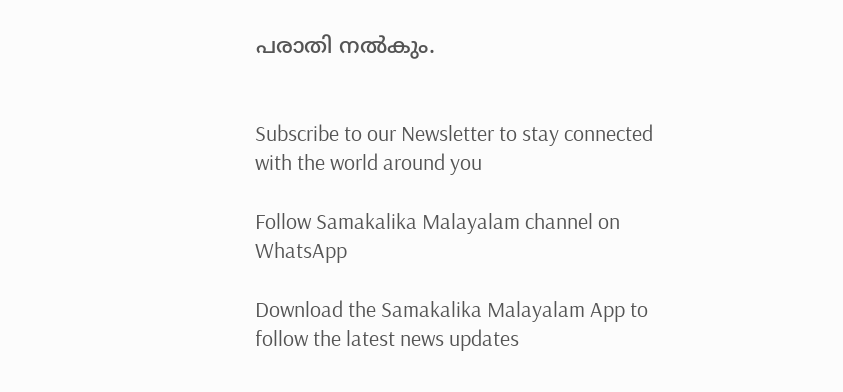പരാതി നല്‍കും.


Subscribe to our Newsletter to stay connected with the world around you

Follow Samakalika Malayalam channel on WhatsApp

Download the Samakalika Malayalam App to follow the latest news updates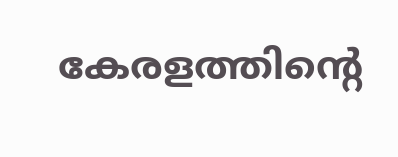കേരളത്തിന്റെ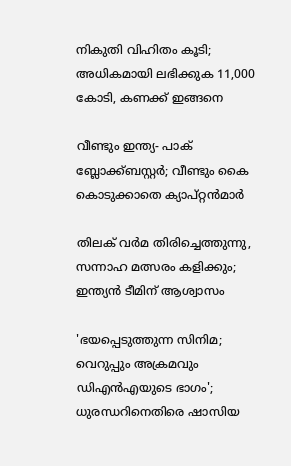നികുതി വിഹിതം കൂടി; അധികമായി ലഭിക്കുക 11,000 കോടി, കണക്ക് ഇങ്ങനെ

വീണ്ടും ഇന്ത്യ- പാക് ബ്ലോക്ക്ബസ്റ്റര്‍; വീണ്ടും കൈ കൊടുക്കാതെ ക്യാപ്റ്റന്‍മാര്‍

തിലക് വർമ തിരിച്ചെത്തുന്നു, സന്നാഹ മത്സരം കളിക്കും; ഇന്ത്യൻ ടീമിന് ആശ്വാസം

'ഭയപ്പെടുത്തുന്ന സിനിമ; വെറുപ്പും അക്രമവും ഡിഎന്‍എയുടെ ഭാഗം'; ധുരന്ധറിനെതിരെ ഷാസിയ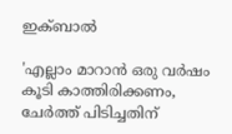ഇക്ബാല്‍

'എല്ലാം മാറാൻ ഒരു വർഷം കൂടി കാത്തിരിക്കണം, ചേർത്ത് പിടിച്ചതിന്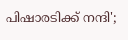പിഷാരടിക്ക് നന്ദി';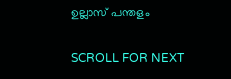ഉല്ലാസ് പന്തളം

SCROLL FOR NEXT